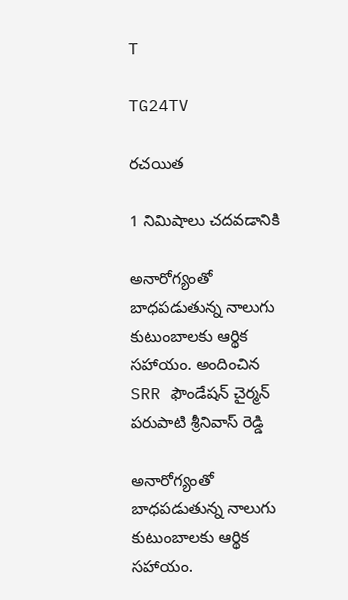T

TG24TV

రచయిత

1 నిమిషాలు చదవడానికి

అనారోగ్యంతో బాధపడుతున్న నాలుగు కుటుంబాలకు ఆర్థిక సహాయం. అందించిన SRR ఫౌండేషన్ చైర్మన్ పరుపాటి శ్రీనివాస్ రెడ్డి

అనారోగ్యంతో బాధపడుతున్న నాలుగు కుటుంబాలకు ఆర్థిక సహాయం.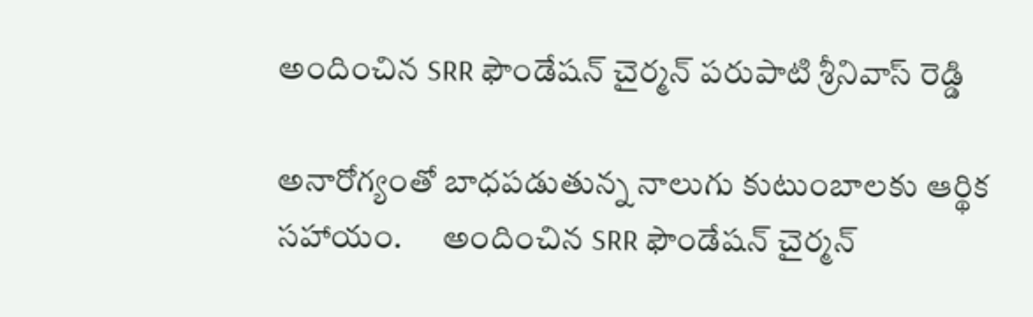అందించిన SRR ఫౌండేషన్ చైర్మన్ పరుపాటి శ్రీనివాస్ రెడ్డి

అనారోగ్యంతో బాధపడుతున్న నాలుగు కుటుంబాలకు ఆర్థిక సహాయం.      అందించిన SRR ఫౌండేషన్ చైర్మన్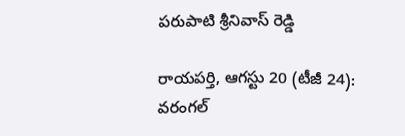పరుపాటి శ్రీనివాస్ రెడ్డి

రాయపర్తి, ఆగస్టు 20 (టీజీ 24): వరంగల్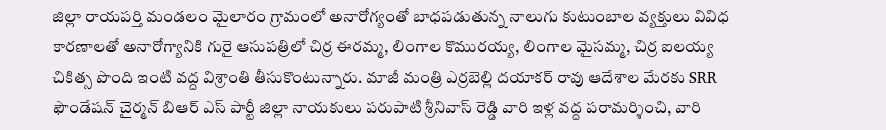జిల్లా రాయపర్తి మండలం మైలారం గ్రామంలో అనారోగ్యంతో బాధపడుతున్న నాలుగు కుటుంబాల వ్యక్తులు వివిధ కారణాలతో అనారోగ్యానికి గురై ఆసుపత్రిలో చిర్ర ఈరమ్మ, లింగాల కొమురయ్య, లింగాల మైసమ్మ, చిర్ర ఐలయ్య చికిత్స పొంది ఇంటి వద్ద విశ్రాంతి తీసుకొంటున్నారు. మాజీ మంత్రి ఎర్రబెల్లి దయాకర్ రావు ఆదేశాల మేరకు SRR ఫౌండేషన్ చైర్మన్ బిఆర్ ఎస్ పార్టీ జిల్లా నాయకులు పరుపాటి శ్రీనివాస్ రెడ్డి వారి ఇళ్ల వద్ద పరామర్శించి, వారి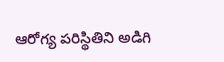ఆరోగ్య పరిస్థితిని అడిగి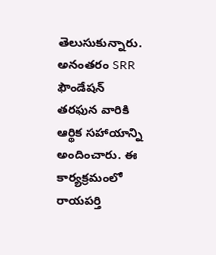తెలుసుకున్నారు. అనంతరం SRR ఫౌండేషన్ తరఫున వారికి ఆర్థిక సహాయాన్ని అందించారు. ఈ కార్యక్రమంలో రాయపర్తి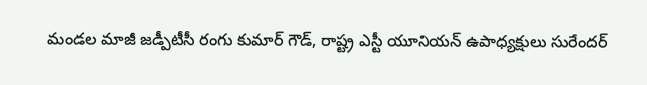మండల మాజీ జడ్పీటీసీ రంగు కుమార్ గౌడ్, రాష్ట్ర ఎస్టీ యూనియన్ ఉపాధ్యక్షులు సురేందర్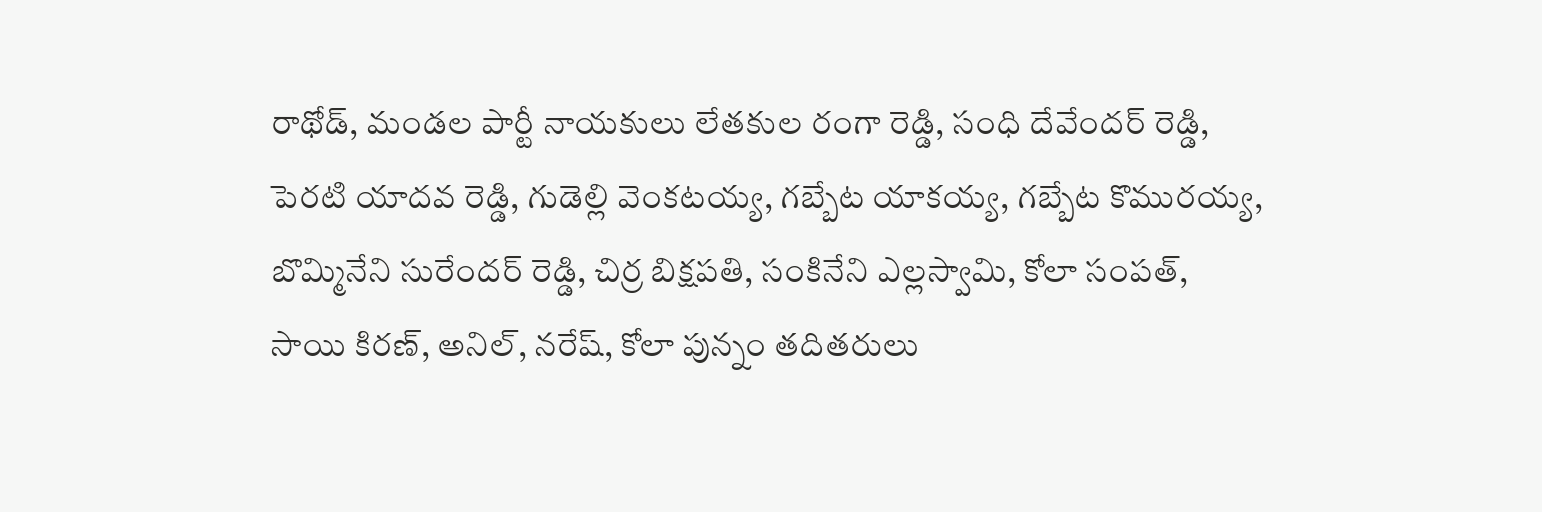రాథోడ్, మండల పార్టీ నాయకులు లేతకుల రంగా రెడ్డి, సంధి దేవేందర్ రెడ్డి, పెరటి యాదవ రెడ్డి, గుడెల్లి వెంకటయ్య, గబ్బేట యాకయ్య, గబ్బేట కొమురయ్య, బొమ్మినేని సురేందర్ రెడ్డి, చిర్ర బిక్షపతి, సంకినేని ఎల్లస్వామి, కోలా సంపత్, సాయి కిరణ్, అనిల్, నరేష్, కోలా పున్నం తదితరులు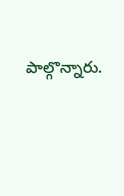పాల్గొన్నారు.